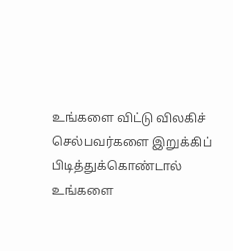உங்களை விட்டு விலகிச் செல்பவர்களை இறுக்கிப் பிடித்துக்கொண்டால் உங்களை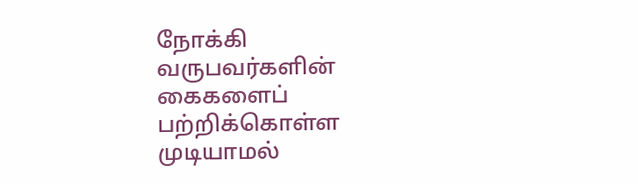நோக்கி வருபவர்களின் கைகளைப் பற்றிக்கொள்ள முடியாமல்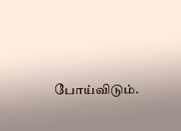போய்விடும்.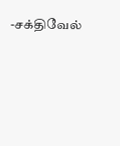-சக்திவேல்